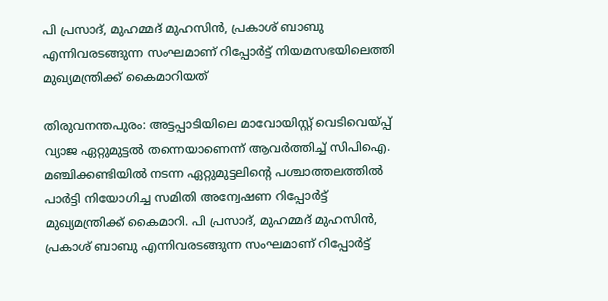പി പ്രസാദ്, മുഹമ്മദ് മുഹസിൻ, പ്രകാശ് ബാബു എന്നിവരടങ്ങുന്ന സംഘമാണ് റിപ്പോർട്ട് നിയമസഭയിലെത്തി മുഖ്യമന്ത്രിക്ക് കൈമാറിയത്

തിരുവനന്തപുരം: അട്ടപ്പാടിയിലെ മാവോയിസ്റ്റ് വെടിവെയ്പ്പ് വ്യാജ ഏറ്റുമുട്ടൽ തന്നെയാണെന്ന് ആവര്‍ത്തിച്ച് സിപിഐ. മഞ്ചിക്കണ്ടിയിൽ നടന്ന ഏറ്റുമുട്ടലിന്‍റെ പശ്ചാത്തലത്തിൽ പാര്‍ട്ടി നിയോഗിച്ച സമിതി അന്വേഷണ റിപ്പോര്‍ട്ട് മുഖ്യമന്ത്രിക്ക് കൈമാറി. പി പ്രസാദ്, മുഹമ്മദ് മുഹസിൻ, പ്രകാശ് ബാബു എന്നിവരടങ്ങുന്ന സംഘമാണ് റിപ്പോർട്ട്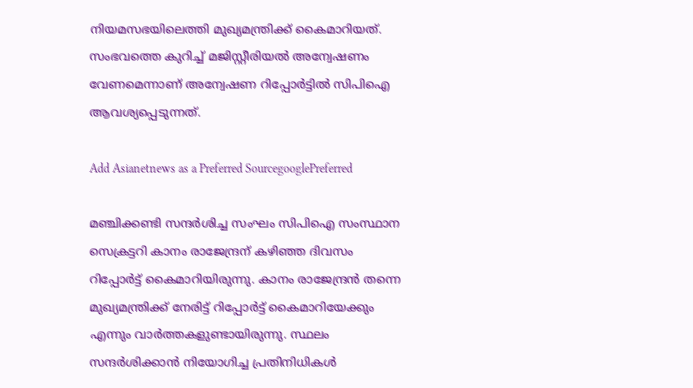നിയമസഭയിലെത്തി മുഖ്യമന്ത്രിക്ക് കൈമാറിയത്. സംഭവത്തെ കുറിച്ച് മജിസ്റ്റീരിയൽ അന്വേഷണം വേണമെന്നാണ് അന്വേഷണ റിപ്പോര്‍ട്ടിൽ സിപിഐ ആവശ്യപ്പെടുന്നത്.

Add Asianetnews as a Preferred SourcegooglePreferred

മഞ്ചിക്കണ്ടി സന്ദര്‍ശിച്ച സംഘം സിപിഐ സംസ്ഥാന സെക്രട്ടറി കാനം രാജേന്ദ്രന് കഴിഞ്ഞ ദിവസം റിപ്പോര്‍ട്ട് കൈമാറിയിരുന്നു. കാനം രാജേന്ദ്രൻ തന്നെ മുഖ്യമന്ത്രിക്ക് നേരിട്ട് റിപ്പോര്‍ട്ട് കൈമാറിയേക്കും എന്നും വാര്‍ത്തകളുണ്ടായിരുന്നു. സ്ഥലം സന്ദര്‍ശിക്കാൻ നിയോഗിച്ച പ്രതിനിധികൾ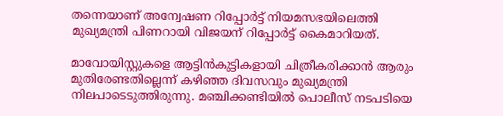തന്നെയാണ് അന്വേഷണ റിപ്പോര്‍ട്ട് നിയമസഭയിലെത്തി മുഖ്യമന്ത്രി പിണറായി വിജയന് റിപ്പോര്‍ട്ട് കൈമാറിയത്.

മാവോയിസ്റ്റുകളെ ആട്ടിൻകുട്ടികളായി ചിത്രീകരിക്കാൻ ആരും മുതിരേണ്ടതില്ലെന്ന് കഴിഞ്ഞ ദിവസവും മുഖ്യമന്ത്രി നിലപാടെടുത്തിരുന്നു. മഞ്ചിക്കണ്ടിയിൽ പൊലീസ് നടപടിയെ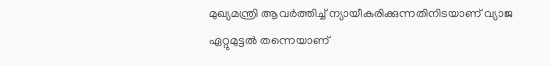മുഖ്യമന്ത്രി ആവര്‍ത്തിച്ച് ന്യായീകരിക്കുന്നതിനിടയാണ് വ്യാജ ഏറ്റുമുട്ടൽ തന്നെയാണ്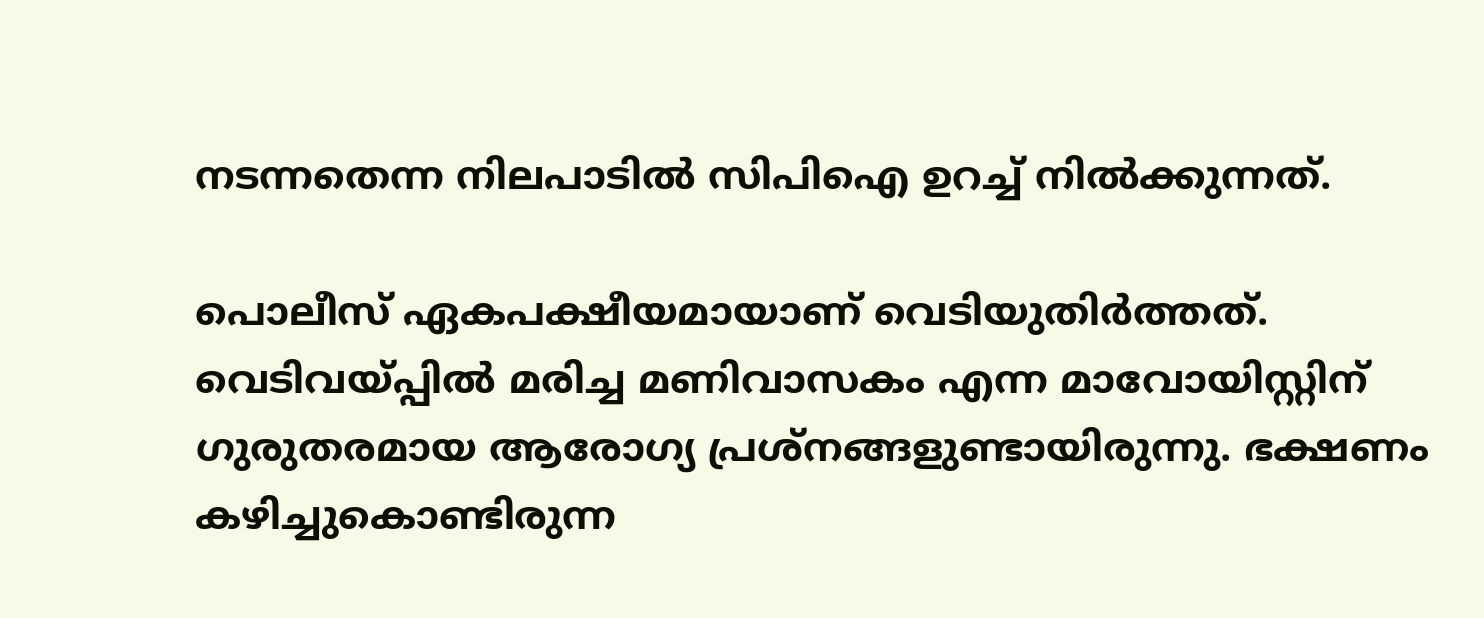നടന്നതെന്ന നിലപാടിൽ സിപിഐ ഉറച്ച് നിൽക്കുന്നത്.

പൊലീസ് ഏകപക്ഷീയമായാണ് വെടിയുതിര്‍ത്തത്. വെടിവയ്പ്പിൽ മരിച്ച മണിവാസകം എന്ന മാവോയിസ്റ്റിന് ഗുരുതരമായ ആരോഗ്യ പ്രശ്നങ്ങളുണ്ടായിരുന്നു. ഭക്ഷണം കഴിച്ചുകൊണ്ടിരുന്ന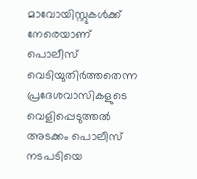മാവോയിസ്റ്റുകൾക്ക് നേരെയാണ് പൊലീസ് വെടിയുതിര്‍ത്തതെന്ന പ്രദേശവാസികളുടെ വെളിപ്പെടുത്തൽ അടക്കം പൊലീസ് നടപടിയെ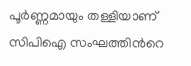പൂര്‍ണ്ണമായും തള്ളിയാണ് സിപിഐ സംഘത്തിന്‍റെ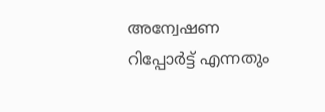അന്വേഷണ റിപ്പോര്‍ട്ട് എന്നതും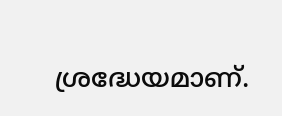ശ്രദ്ധേയമാണ്.